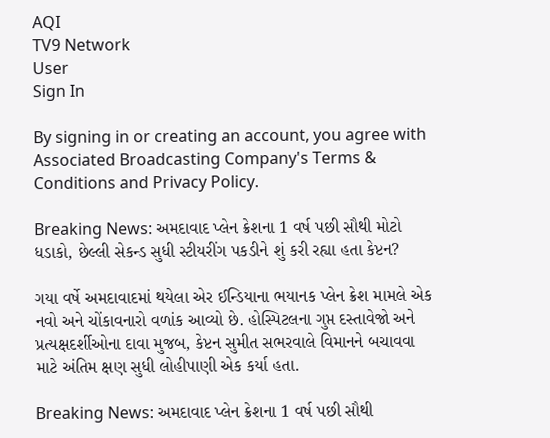AQI
TV9 Network
User
Sign In

By signing in or creating an account, you agree with Associated Broadcasting Company's Terms & Conditions and Privacy Policy.

Breaking News: અમદાવાદ પ્લેન ક્રેશના 1 વર્ષ પછી સૌથી મોટો ધડાકો, છેલ્લી સેકન્ડ સુધી સ્ટીયરીંગ પકડીને શું કરી રહ્યા હતા કેપ્ટન?

ગયા વર્ષે અમદાવાદમાં થયેલા એર ઈન્ડિયાના ભયાનક પ્લેન ક્રેશ મામલે એક નવો અને ચોંકાવનારો વળાંક આવ્યો છે. હોસ્પિટલના ગુપ્ત દસ્તાવેજો અને પ્રત્યક્ષદર્શીઓના દાવા મુજબ, કેપ્ટન સુમીત સભરવાલે વિમાનને બચાવવા માટે અંતિમ ક્ષણ સુધી લોહીપાણી એક કર્યા હતા.

Breaking News: અમદાવાદ પ્લેન ક્રેશના 1 વર્ષ પછી સૌથી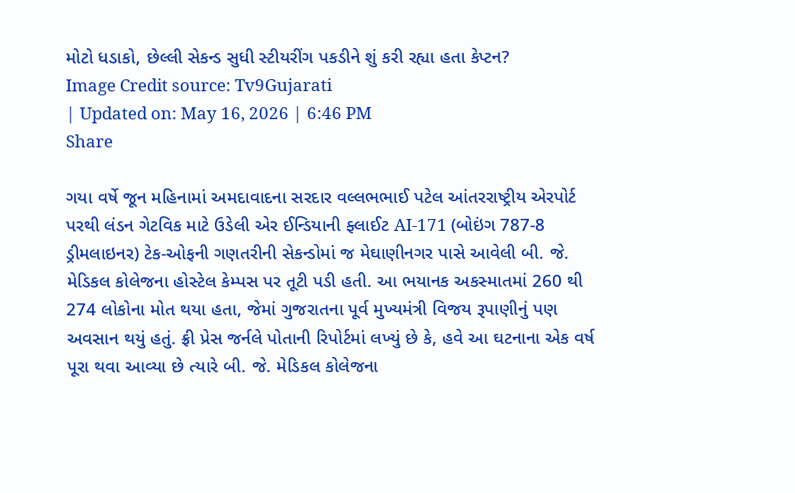મોટો ધડાકો, છેલ્લી સેકન્ડ સુધી સ્ટીયરીંગ પકડીને શું કરી રહ્યા હતા કેપ્ટન?
Image Credit source: Tv9Gujarati
| Updated on: May 16, 2026 | 6:46 PM
Share

ગયા વર્ષે જૂન મહિનામાં અમદાવાદના સરદાર વલ્લભભાઈ પટેલ આંતરરાષ્ટ્રીય એરપોર્ટ પરથી લંડન ગેટવિક માટે ઉડેલી એર ઈન્ડિયાની ફ્લાઈટ AI-171 (બોઇંગ 787-8 ડ્રીમલાઇનર) ટેક-ઓફની ગણતરીની સેકન્ડોમાં જ મેઘાણીનગર પાસે આવેલી બી. જે. મેડિકલ કોલેજના હોસ્ટેલ કેમ્પસ પર તૂટી પડી હતી. આ ભયાનક અકસ્માતમાં 260 થી 274 લોકોના મોત થયા હતા, જેમાં ગુજરાતના પૂર્વ મુખ્યમંત્રી વિજય રૂપાણીનું પણ અવસાન થયું હતું. ફ્રી પ્રેસ જર્નલે પોતાની રિપોર્ટમાં લખ્યું છે કે, હવે આ ઘટનાના એક વર્ષ પૂરા થવા આવ્યા છે ત્યારે બી. જે. મેડિકલ કોલેજના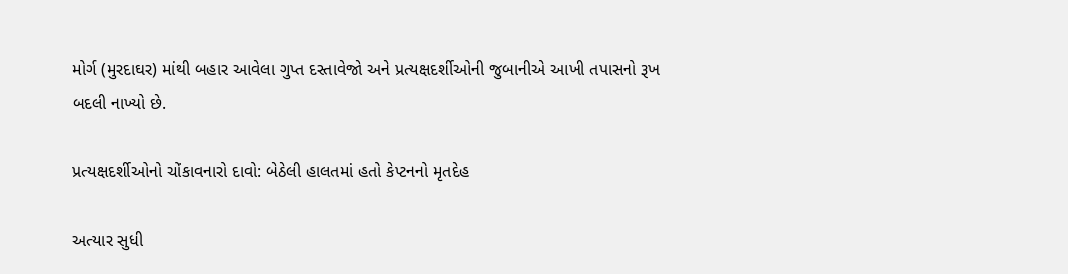મોર્ગ (મુરદાઘર) માંથી બહાર આવેલા ગુપ્ત દસ્તાવેજો અને પ્રત્યક્ષદર્શીઓની જુબાનીએ આખી તપાસનો રૂખ બદલી નાખ્યો છે.

પ્રત્યક્ષદર્શીઓનો ચોંકાવનારો દાવો: બેઠેલી હાલતમાં હતો કેપ્ટનનો મૃતદેહ

અત્યાર સુધી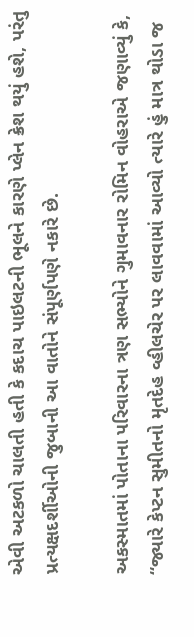એવી અટકળો ચાલતી હતી કે કદાચ પાઇલટની ભૂલને કારણે પ્લેન ક્રેશ થયું હશે, પરંતુ પ્રત્યક્ષદર્શીઓની જુબાની આ વાતોને સંપૂર્ણપણે નકારે છે.

અકસ્માતમાં પોતાના પરિવારના ત્રણ સભ્યોને ગુમાવનાર રોમિન વોહરાએ જણાવ્યું કે, “જ્યારે કેપ્ટન સુમીતનો મૃતદેહ વ્હીલચેર પર લાવવામાં આવ્યો ત્યારે હું માત્ર થોડા જ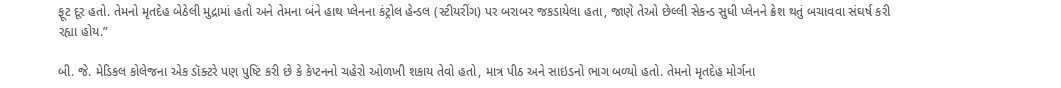ફૂટ દૂર હતો. તેમનો મૃતદેહ બેઠેલી મુદ્રામાં હતો અને તેમના બંને હાથ પ્લેનના કંટ્રોલ હેન્ડલ (સ્ટીયરીંગ) પર બરાબર જકડાયેલા હતા, જાણે તેઓ છેલ્લી સેકન્ડ સુધી પ્લેનને ક્રેશ થતું બચાવવા સંઘર્ષ કરી રહ્યા હોય.”

બી. જે. મેડિકલ કોલેજના એક ડૉક્ટરે પણ પુષ્ટિ કરી છે કે કેપ્ટનનો ચહેરો ઓળખી શકાય તેવો હતો, માત્ર પીઠ અને સાઇડનો ભાગ બળ્યો હતો. તેમનો મૃતદેહ મોર્ગના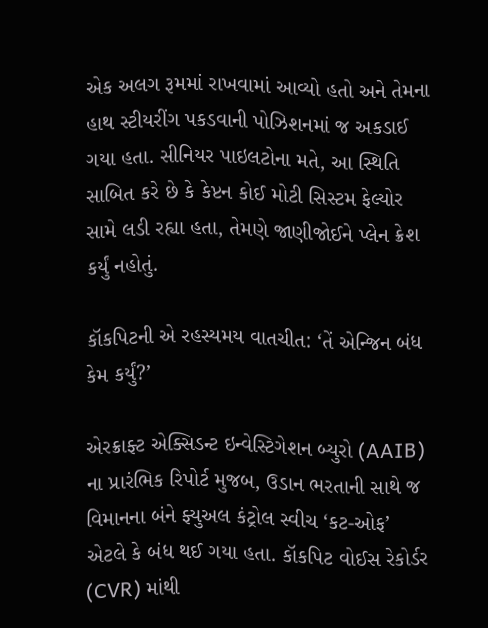એક અલગ રૂમમાં રાખવામાં આવ્યો હતો અને તેમના હાથ સ્ટીયરીંગ પકડવાની પોઝિશનમાં જ અકડાઈ ગયા હતા. સીનિયર પાઇલટોના મતે, આ સ્થિતિ સાબિત કરે છે કે કેપ્ટન કોઈ મોટી સિસ્ટમ ફેલ્યોર સામે લડી રહ્યા હતા, તેમણે જાણીજોઈને પ્લેન ક્રેશ કર્યું નહોતું.

કૉકપિટની એ રહસ્યમય વાતચીત: ‘તેં એન્જિન બંધ કેમ કર્યું?’

એરક્રાફ્ટ એક્સિડન્ટ ઇન્વેસ્ટિગેશન બ્યુરો (AAIB) ના પ્રારંભિક રિપોર્ટ મુજબ, ઉડાન ભરતાની સાથે જ વિમાનના બંને ફ્યુઅલ કંટ્રોલ સ્વીચ ‘કટ-ઓફ’ એટલે કે બંધ થઈ ગયા હતા. કૉકપિટ વોઈસ રેકોર્ડર (CVR) માંથી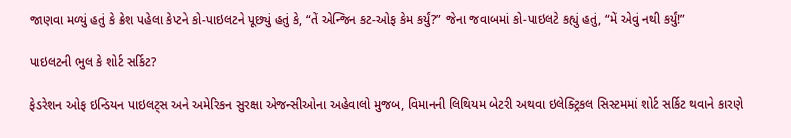જાણવા મળ્યું હતું કે ક્રેશ પહેલા કેપ્ટને કો-પાઇલટને પૂછ્યું હતું કે, “તેં એન્જિન કટ-ઓફ કેમ કર્યું?” જેના જવાબમાં કો-પાઇલટે કહ્યું હતું, “મેં એવું નથી કર્યું!”

પાઇલટની ભુલ કે શોર્ટ સર્કિટ?

ફેડરેશન ઓફ ઇન્ડિયન પાઇલટ્સ અને અમેરિકન સુરક્ષા એજન્સીઓના અહેવાલો મુજબ, વિમાનની લિથિયમ બેટરી અથવા ઇલેક્ટ્રિકલ સિસ્ટમમાં શોર્ટ સર્કિટ થવાને કારણે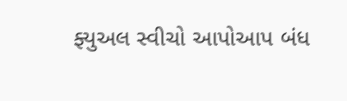ફ્યુઅલ સ્વીચો આપોઆપ બંધ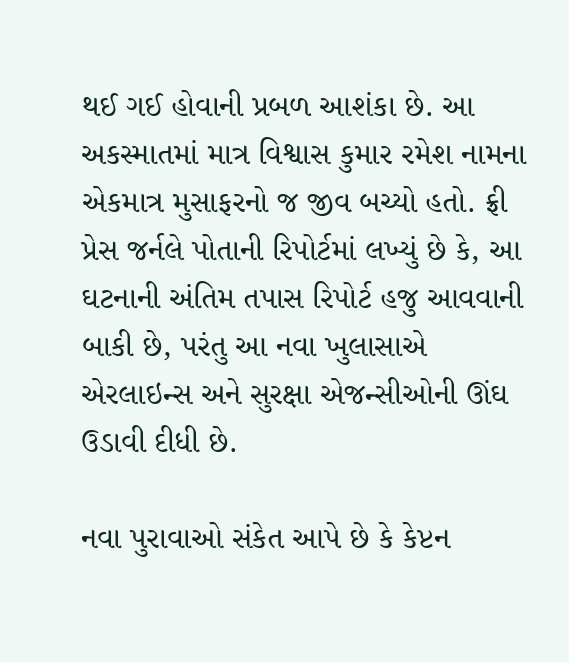થઈ ગઈ હોવાની પ્રબળ આશંકા છે. આ અકસ્માતમાં માત્ર વિશ્વાસ કુમાર રમેશ નામના એકમાત્ર મુસાફરનો જ જીવ બચ્યો હતો. ફ્રી પ્રેસ જર્નલે પોતાની રિપોર્ટમાં લખ્યું છે કે, આ ઘટનાની અંતિમ તપાસ રિપોર્ટ હજુ આવવાની બાકી છે, પરંતુ આ નવા ખુલાસાએ એરલાઇન્સ અને સુરક્ષા એજન્સીઓની ઊંઘ ઉડાવી દીધી છે.

નવા પુરાવાઓ સંકેત આપે છે કે કેપ્ટન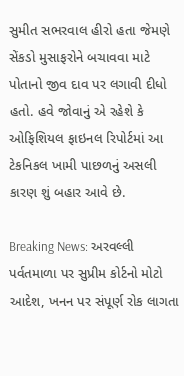સુમીત સભરવાલ હીરો હતા જેમણે સેંકડો મુસાફરોને બચાવવા માટે પોતાનો જીવ દાવ પર લગાવી દીધો હતો. હવે જોવાનું એ રહેશે કે ઓફિશિયલ ફાઇનલ રિપોર્ટમાં આ ટેકનિકલ ખામી પાછળનું અસલી કારણ શું બહાર આવે છે.

Breaking News: અરવલ્લી પર્વતમાળા પર સુપ્રીમ કોર્ટનો મોટો આદેશ, ખનન પર સંપૂર્ણ રોક લાગતા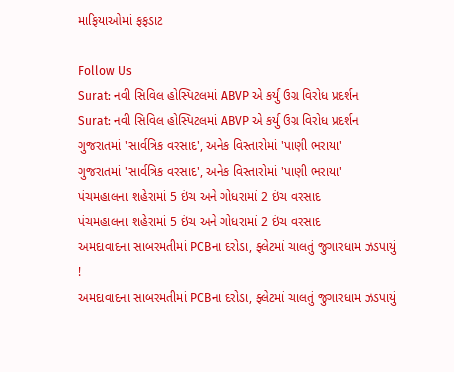માફિયાઓમાં ફફડાટ

Follow Us
Surat: નવી સિવિલ હોસ્પિટલમાં ABVP એ કર્યુ ઉગ્ર વિરોધ પ્રદર્શન
Surat: નવી સિવિલ હોસ્પિટલમાં ABVP એ કર્યુ ઉગ્ર વિરોધ પ્રદર્શન
ગુજરાતમાં 'સાર્વત્રિક વરસાદ', અનેક વિસ્તારોમાં 'પાણી ભરાયા'
ગુજરાતમાં 'સાર્વત્રિક વરસાદ', અનેક વિસ્તારોમાં 'પાણી ભરાયા'
પંચમહાલના શહેરામાં 5 ઇંચ અને ગોધરામાં 2 ઇંચ વરસાદ
પંચમહાલના શહેરામાં 5 ઇંચ અને ગોધરામાં 2 ઇંચ વરસાદ
અમદાવાદના સાબરમતીમાં PCBના દરોડા, ફ્લેટમાં ચાલતું જુગારધામ ઝડપાયું !
અમદાવાદના સાબરમતીમાં PCBના દરોડા, ફ્લેટમાં ચાલતું જુગારધામ ઝડપાયું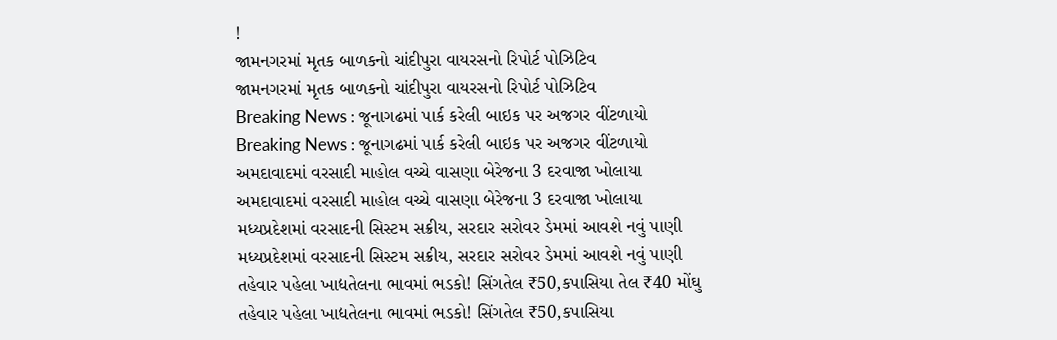!
જામનગરમાં મૃતક બાળકનો ચાંદીપુરા વાયરસનો રિપોર્ટ પોઝિટિવ
જામનગરમાં મૃતક બાળકનો ચાંદીપુરા વાયરસનો રિપોર્ટ પોઝિટિવ
Breaking News : જૂનાગઢમાં પાર્ક કરેલી બાઇક પર અજગર વીંટળાયો
Breaking News : જૂનાગઢમાં પાર્ક કરેલી બાઇક પર અજગર વીંટળાયો
અમદાવાદમાં વરસાદી માહોલ વચ્ચે વાસણા બેરેજના 3 દરવાજા ખોલાયા
અમદાવાદમાં વરસાદી માહોલ વચ્ચે વાસણા બેરેજના 3 દરવાજા ખોલાયા
મધ્યપ્રદેશમાં વરસાદની સિસ્ટમ સક્રીય, સરદાર સરોવર ડેમમાં આવશે નવું પાણી
મધ્યપ્રદેશમાં વરસાદની સિસ્ટમ સક્રીય, સરદાર સરોવર ડેમમાં આવશે નવું પાણી
તહેવાર પહેલા ખાદ્યતેલના ભાવમાં ભડકો! સિંગતેલ ₹50,કપાસિયા તેલ ₹40 મોંઘુ
તહેવાર પહેલા ખાદ્યતેલના ભાવમાં ભડકો! સિંગતેલ ₹50,કપાસિયા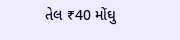તેલ ₹40 મોંઘુ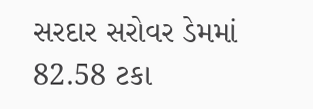સરદાર સરોવર ડેમમાં 82.58 ટકા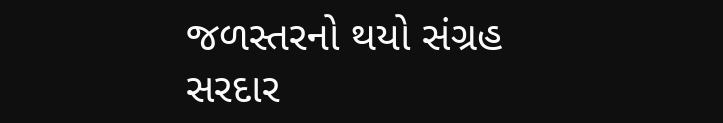જળસ્તરનો થયો સંગ્રહ
સરદાર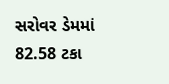સરોવર ડેમમાં 82.58 ટકા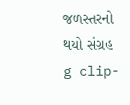જળસ્તરનો થયો સંગ્રહ
g clip-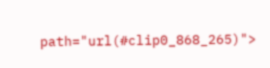path="url(#clip0_868_265)">